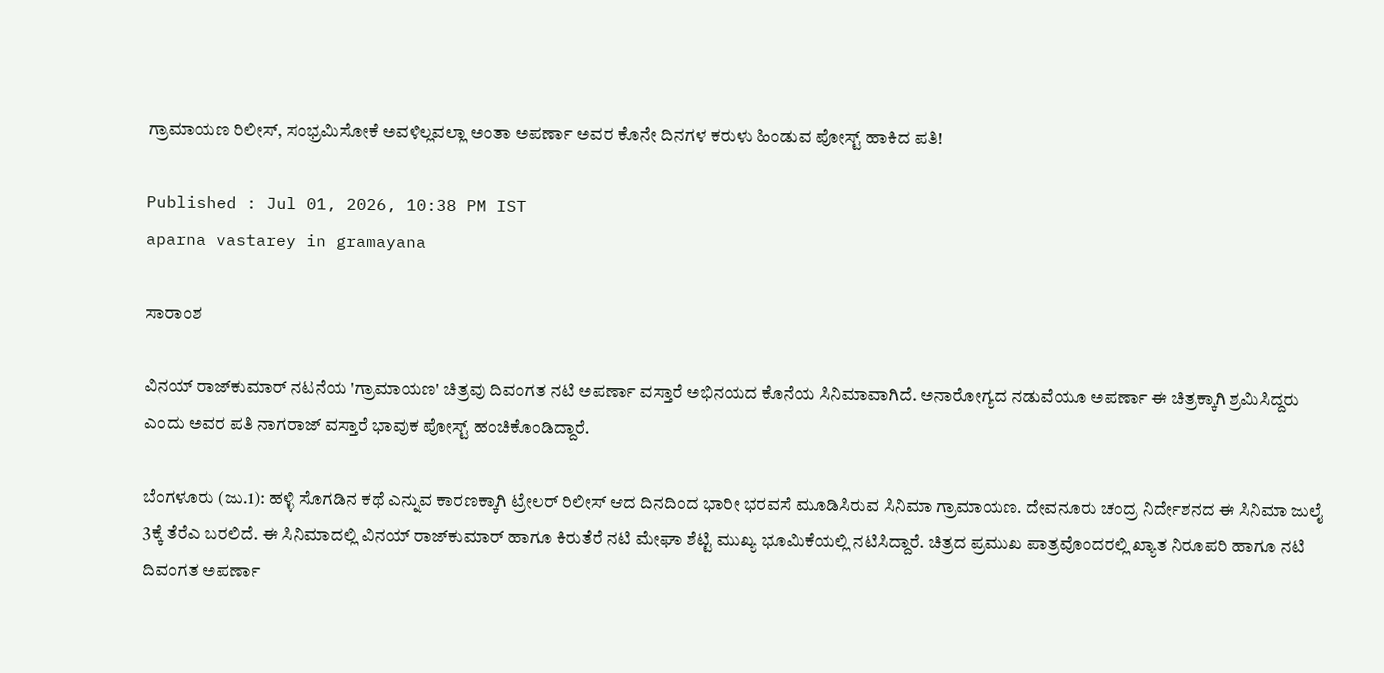ಗ್ರಾಮಾಯಣ ರಿಲೀಸ್‌, ಸಂಭ್ರಮಿಸೋಕೆ ಅವಳಿಲ್ಲವಲ್ಲಾ ಅಂತಾ ಅಪರ್ಣಾ ಅವರ ಕೊನೇ ದಿನಗಳ ಕರುಳು ಹಿಂಡುವ ಪೋಸ್ಟ್ ಹಾಕಿದ ಪತಿ!

Published : Jul 01, 2026, 10:38 PM IST
aparna vastarey in gramayana

ಸಾರಾಂಶ

ವಿನಯ್ ರಾಜ್‌ಕುಮಾರ್ ನಟನೆಯ 'ಗ್ರಾಮಾಯಣ' ಚಿತ್ರವು ದಿವಂಗತ ನಟಿ ಅಪರ್ಣಾ ವಸ್ತಾರೆ ಅಭಿನಯದ ಕೊನೆಯ ಸಿನಿಮಾವಾಗಿದೆ. ಅನಾರೋಗ್ಯದ ನಡುವೆಯೂ ಅಪರ್ಣಾ ಈ ಚಿತ್ರಕ್ಕಾಗಿ ಶ್ರಮಿಸಿದ್ದರು ಎಂದು ಅವರ ಪತಿ ನಾಗರಾಜ್ ವಸ್ತಾರೆ ಭಾವುಕ ಪೋಸ್ಟ್ ಹಂಚಿಕೊಂಡಿದ್ದಾರೆ.

ಬೆಂಗಳೂರು (ಜು.1): ಹಳ್ಳಿ ಸೊಗಡಿನ ಕಥೆ ಎನ್ನುವ ಕಾರಣಕ್ಕಾಗಿ ಟ್ರೇಲರ್‌ ರಿಲೀಸ್‌ ಆದ ದಿನದಿಂದ ಭಾರೀ ಭರವಸೆ ಮೂಡಿಸಿರುವ ಸಿನಿಮಾ ಗ್ರಾಮಾಯಣ. ದೇವನೂರು ಚಂದ್ರ ನಿರ್ದೇಶನದ ಈ ಸಿನಿಮಾ ಜುಲೈ 3ಕ್ಕೆ ತೆರೆಎ ಬರಲಿದೆ. ಈ ಸಿನಿಮಾದಲ್ಲಿ ವಿನಯ್‌ ರಾಜ್‌ಕುಮಾರ್‌ ಹಾಗೂ ಕಿರುತೆರೆ ನಟಿ ಮೇಘಾ ಶೆಟ್ಟಿ ಮುಖ್ಯ ಭೂಮಿಕೆಯಲ್ಲಿ ನಟಿಸಿದ್ದಾರೆ. ಚಿತ್ರದ ಪ್ರಮುಖ ಪಾತ್ರವೊಂದರಲ್ಲಿ ಖ್ಯಾತ ನಿರೂಪರಿ ಹಾಗೂ ನಟಿ ದಿವಂಗತ ಅಪರ್ಣಾ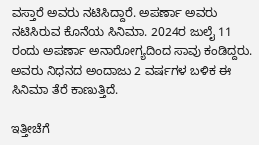ವಸ್ತಾರೆ ಅವರು ನಟಿಸಿದ್ದಾರೆ. ಅಪರ್ಣಾ ಅವರು ನಟಿಸಿರುವ ಕೊನೆಯ ಸಿನಿಮಾ. 2024ರ ಜುಲೈ 11 ರಂದು ಅಪರ್ಣಾ ಅನಾರೋಗ್ಯದಿಂದ ಸಾವು ಕಂಡಿದ್ದರು. ಅವರು ನಿಧನದ ಅಂದಾಜು 2 ವರ್ಷಗಳ ಬಳಿಕ ಈ ಸಿನಿಮಾ ತೆರೆ ಕಾಣುತ್ತಿದೆ.

ಇತ್ತೀಚೆಗೆ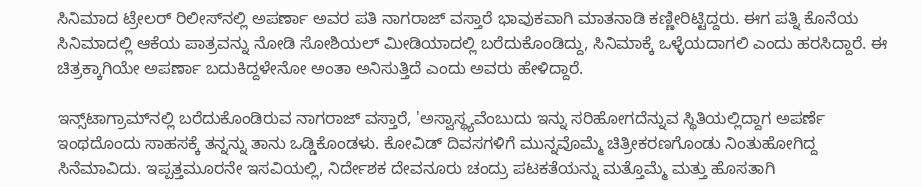ಸಿನಿಮಾದ ಟ್ರೇಲರ್‌ ರಿಲೀಸ್‌ನಲ್ಲಿ ಅಪರ್ಣಾ ಅವರ ಪತಿ ನಾಗರಾಜ್‌ ವಸ್ತಾರೆ ಭಾವುಕವಾಗಿ ಮಾತನಾಡಿ ಕಣ್ಣೀರಿಟ್ಟಿದ್ದರು. ಈಗ ಪತ್ನಿ ಕೊನೆಯ ಸಿನಿಮಾದಲ್ಲಿ ಆಕೆಯ ಪಾತ್ರವನ್ನು ನೋಡಿ ಸೋಶಿಯಲ್‌ ಮೀಡಿಯಾದಲ್ಲಿ ಬರೆದುಕೊಂಡಿದ್ದು, ಸಿನಿಮಾಕ್ಕೆ ಒಳ್ಳೆಯದಾಗಲಿ ಎಂದು ಹರಸಿದ್ದಾರೆ. ಈ ಚಿತ್ರಕ್ಕಾಗಿಯೇ ಅಪರ್ಣಾ ಬದುಕಿದ್ದಳೇನೋ ಅಂತಾ ಅನಿಸುತ್ತಿದೆ ಎಂದು ಅವರು ಹೇಳಿದ್ದಾರೆ.

ಇನ್ಸ್‌ಟಾಗ್ರಾಮ್‌ನಲ್ಲಿ ಬರೆದುಕೊಂಡಿರುವ ನಾಗರಾಜ್‌ ವಸ್ತಾರೆ, 'ಅಸ್ವಾಸ್ಥ್ಯವೆಂಬುದು ಇನ್ನು ಸರಿಹೋಗದೆನ್ನುವ ಸ್ಥಿತಿಯಲ್ಲಿದ್ದಾಗ ಅಪರ್ಣೆ ಇಂಥದೊಂದು ಸಾಹಸಕ್ಕೆ ತನ್ನನ್ನು ತಾನು ಒಡ್ಡಿಕೊಂಡಳು. ಕೋವಿಡ್ ದಿವಸಗಳಿಗೆ ಮುನ್ನವೊಮ್ಮೆ ಚಿತ್ರೀಕರಣಗೊಂಡು ನಿಂತುಹೋಗಿದ್ದ ಸಿನೆಮಾವಿದು. ಇಪ್ಪತ್ತಮೂರನೇ ಇಸವಿಯಲ್ಲಿ, ನಿರ್ದೇಶಕ ದೇವನೂರು ಚಂದ್ರು ಪಟಕತೆಯನ್ನು ಮತ್ತೊಮ್ಮೆ ಮತ್ತು ಹೊಸತಾಗಿ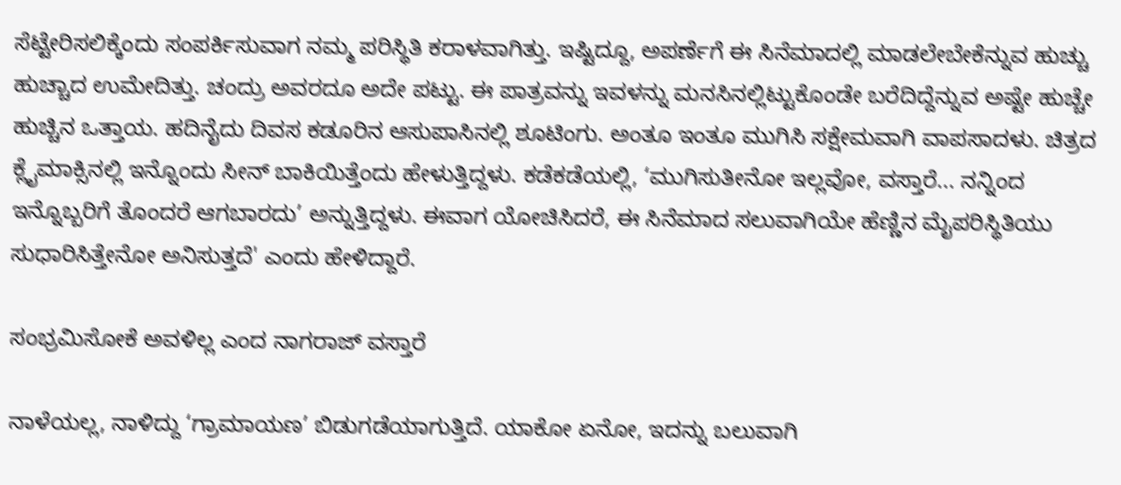ಸೆಟ್ಟೇರಿಸಲಿಕ್ಕೆಂದು ಸಂಪರ್ಕಿಸುವಾಗ ನಮ್ಮ ಪರಿಸ್ಥಿತಿ ಕರಾಳವಾಗಿತ್ತು. ಇಷ್ಟಿದ್ದೂ, ಅಪರ್ಣೆಗೆ ಈ ಸಿನೆಮಾದಲ್ಲಿ ಮಾಡಲೇಬೇಕೆನ್ನುವ ಹುಚ್ಚು ಹುಚ್ಚಾದ ಉಮೇದಿತ್ತು. ಚಂದ್ರು ಅವರದೂ ಅದೇ ಪಟ್ಟು. ಈ ಪಾತ್ರವನ್ನು ಇವಳನ್ನು ಮನಸಿನಲ್ಲಿಟ್ಟುಕೊಂಡೇ ಬರೆದಿದ್ದೆನ್ನುವ ಅಷ್ಟೇ ಹುಚ್ಚೇ ಹುಚ್ಚಿನ ಒತ್ತಾಯ. ಹದಿನೈದು ದಿವಸ ಕಡೂರಿನ ಆಸುಪಾಸಿನಲ್ಲಿ ಶೂಟಿಂಗು. ಅಂತೂ ಇಂತೂ ಮುಗಿಸಿ ಸಕ್ಷೇಮವಾಗಿ ವಾಪಸಾದಳು. ಚಿತ್ರದ ಕ್ಲೈಮಾಕ್ಸಿನಲ್ಲಿ ಇನ್ನೊಂದು ಸೀನ್ ಬಾಕಿಯಿತ್ತೆಂದು ಹೇಳುತ್ತಿದ್ದಳು. ಕಡೆಕಡೆಯಲ್ಲಿ, ‘ಮುಗಿಸುತೀನೋ ಇಲ್ಲವೋ, ವಸ್ತಾರೆ... ನನ್ನಿಂದ ಇನ್ನೊಬ್ಬರಿಗೆ ತೊಂದರೆ ಆಗಬಾರದು’ ಅನ್ನುತ್ತಿದ್ದಳು. ಈವಾಗ ಯೋಚಿಸಿದರೆ, ಈ ಸಿನೆಮಾದ ಸಲುವಾಗಿಯೇ ಹೆಣ್ಣಿನ ಮೈಪರಿಸ್ಥಿತಿಯು ಸುಧಾರಿಸಿತ್ತೇನೋ ಅನಿಸುತ್ತದೆ' ಎಂದು ಹೇಳಿದ್ದಾರೆ.

ಸಂಭ್ರಮಿಸೋಕೆ ಅವಳಿಲ್ಲ ಎಂದ ನಾಗರಾಜ್‌ ವಸ್ತಾರೆ

ನಾಳೆಯಲ್ಲ, ನಾಳಿದ್ದು ‘ಗ್ರಾಮಾಯಣ’ ಬಿಡುಗಡೆಯಾಗುತ್ತಿದೆ. ಯಾಕೋ ಏನೋ, ಇದನ್ನು ಬಲುವಾಗಿ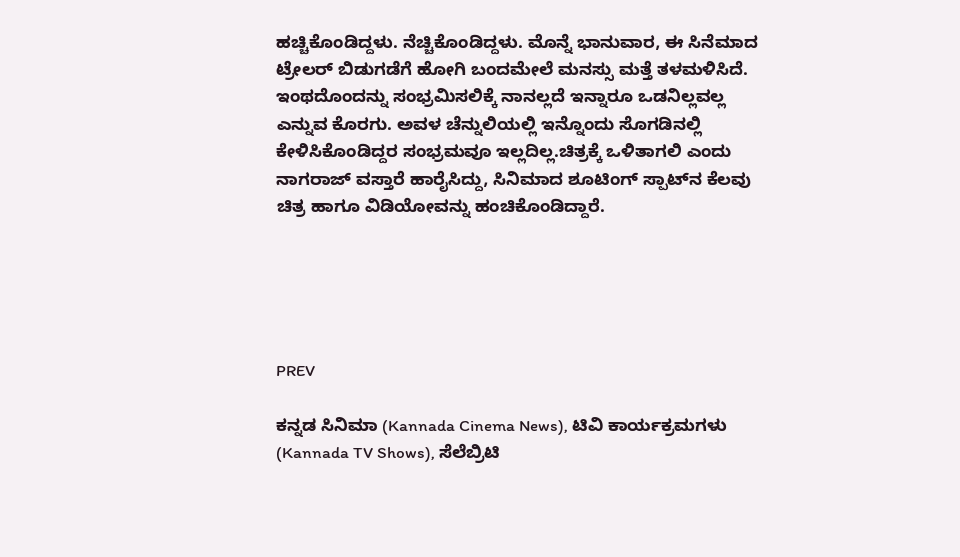ಹಚ್ಚಿಕೊಂಡಿದ್ದಳು. ನೆಚ್ಚಿಕೊಂಡಿದ್ದಳು. ಮೊನ್ನೆ ಭಾನುವಾರ, ಈ ಸಿನೆಮಾದ ಟ್ರೇಲರ್ ಬಿಡುಗಡೆಗೆ ಹೋಗಿ ಬಂದಮೇಲೆ ಮನಸ್ಸು ಮತ್ತೆ ತಳಮಳಿಸಿದೆ. ಇಂಥದೊಂದನ್ನು ಸಂಭ್ರಮಿಸಲಿಕ್ಕೆ ನಾನಲ್ಲದೆ ಇನ್ನಾರೂ ಒಡನಿಲ್ಲವಲ್ಲ ಎನ್ನುವ ಕೊರಗು. ಅವಳ ಚೆನ್ನುಲಿಯಲ್ಲಿ ಇನ್ನೊಂದು ಸೊಗಡಿನಲ್ಲಿ ಕೇಳಿಸಿಕೊಂಡಿದ್ದರ ಸಂಭ್ರಮವೂ ಇಲ್ಲದಿಲ್ಲ.ಚಿತ್ರಕ್ಕೆ ಒಳಿತಾಗಲಿ ಎಂದು ನಾಗರಾಜ್‌ ವಸ್ತಾರೆ ಹಾರೈಸಿದ್ದು, ಸಿನಿಮಾದ ಶೂಟಿಂಗ್‌ ಸ್ಪಾಟ್‌ನ ಕೆಲವು ಚಿತ್ರ ಹಾಗೂ ವಿಡಿಯೋವನ್ನು ಹಂಚಿಕೊಂಡಿದ್ದಾರೆ.





PREV

ಕನ್ನಡ ಸಿನಿಮಾ (Kannada Cinema News), ಟಿವಿ ಕಾರ್ಯಕ್ರಮಗಳು (Kannada TV Shows), ಸೆಲೆಬ್ರಿಟಿ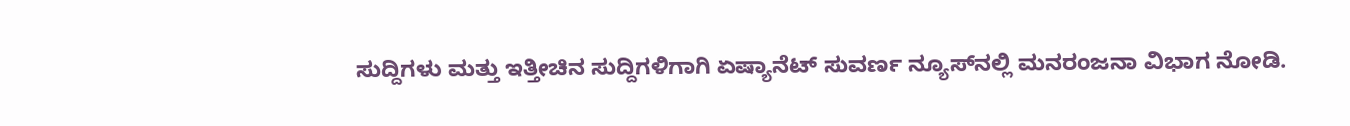ಸುದ್ದಿಗಳು ಮತ್ತು ಇತ್ತೀಚಿನ ಸುದ್ದಿಗಳಿಗಾಗಿ ಏಷ್ಯಾನೆಟ್ ಸುವರ್ಣ ನ್ಯೂಸ್‌ನಲ್ಲಿ ಮನರಂಜನಾ ವಿಭಾಗ ನೋಡಿ.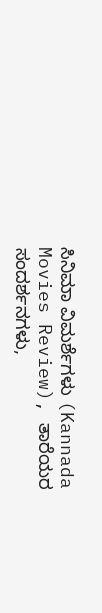ಸಿನಿಮಾ ವಿಮರ್ಶೆಗಳು (Kannada Movies Review), ತಾರೆಯರ ಸಂದರ್ಶನಗಳು,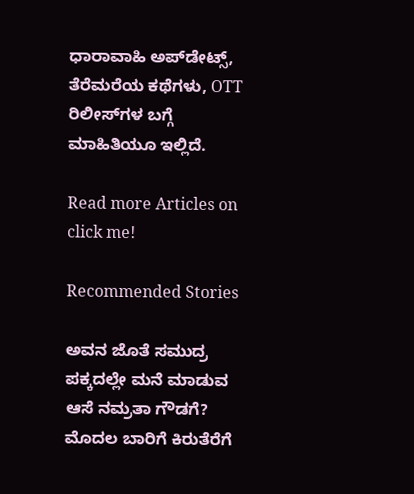ಧಾರಾವಾಹಿ ಅಪ್‌ಡೇಟ್ಸ್‌, ತೆರೆಮರೆಯ ಕಥೆಗಳು, OTT ರಿಲೀಸ್‌ಗಳ ಬಗ್ಗೆ ಮಾಹಿತಿಯೂ ಇಲ್ಲಿದೆ.

Read more Articles on
click me!

Recommended Stories

ಅವನ ಜೊತೆ ಸಮುದ್ರ ಪಕ್ಕದಲ್ಲೇ ಮನೆ ಮಾಡುವ ಆಸೆ ನಮ್ರತಾ ಗೌಡಗೆ?
ಮೊದಲ ಬಾರಿಗೆ ಕಿರುತೆರೆಗೆ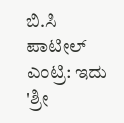ಬಿ.ಸಿ ಪಾಟೀಲ್ ಎಂಟ್ರಿ: ಇದು 'ಶ್ರೀ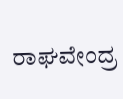ರಾಘವೇಂದ್ರ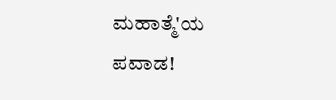ಮಹಾತ್ಮೆ'ಯ ಪವಾಡ!